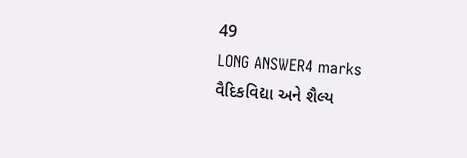49
LONG ANSWER4 marks
વૈદિકવિદ્યા અને શૈલ્ય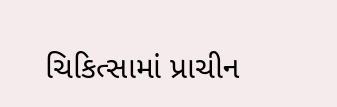ચિકિત્સામાં પ્રાચીન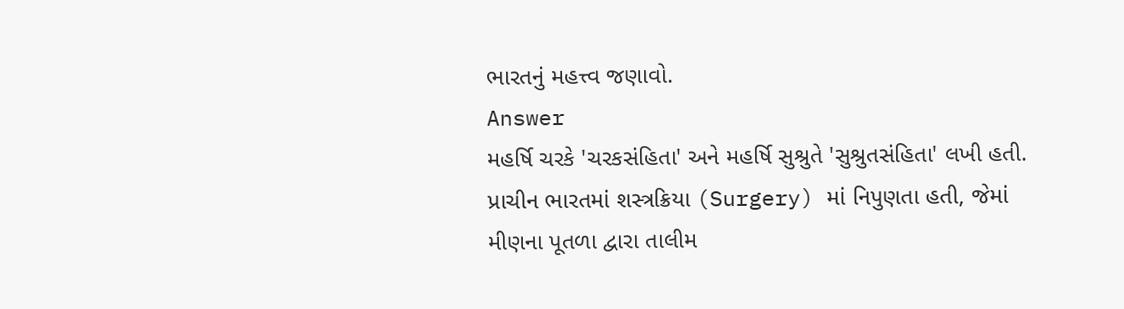ભારતનું મહત્ત્વ જણાવો.
Answer
મહર્ષિ ચરકે 'ચરકસંહિતા' અને મહર્ષિ સુશ્રુતે 'સુશ્રુતસંહિતા' લખી હતી. પ્રાચીન ભારતમાં શસ્ત્રક્રિયા (Surgery) માં નિપુણતા હતી, જેમાં મીણના પૂતળા દ્વારા તાલીમ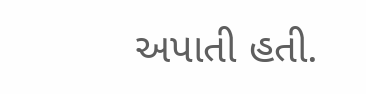અપાતી હતી.